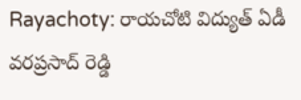Rayachoty: రాయచోటి విద్యుత్ ఏడీ వరప్రసాద్ రెడ్డి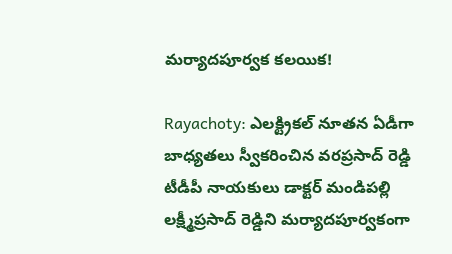మర్యాదపూర్వక కలయిక!

Rayachoty: ఎలక్ట్రికల్ నూతన ఏడీగా బాధ్యతలు స్వీకరించిన వరప్రసాద్ రెడ్డి టీడీపీ నాయకులు డాక్టర్ మండిపల్లి లక్ష్మీప్రసాద్ రెడ్డిని మర్యాదపూర్వకంగా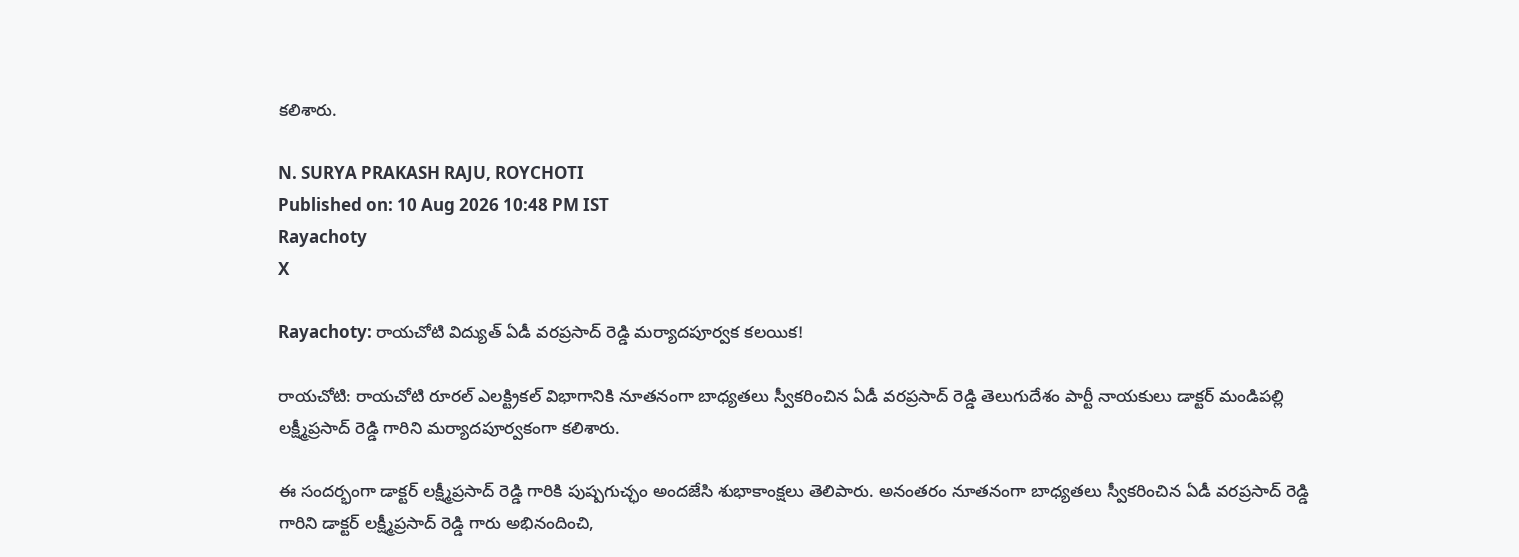కలిశారు.

N. SURYA PRAKASH RAJU, ROYCHOTI
Published on: 10 Aug 2026 10:48 PM IST
Rayachoty
X

Rayachoty: రాయచోటి విద్యుత్ ఏడీ వరప్రసాద్ రెడ్డి మర్యాదపూర్వక కలయిక!

రాయచోటి: రాయచోటి రూరల్ ఎలక్ట్రికల్ విభాగానికి నూతనంగా బాధ్యతలు స్వీకరించిన ఏడీ వరప్రసాద్ రెడ్డి తెలుగుదేశం పార్టీ నాయకులు డాక్టర్ మండిపల్లి లక్ష్మీప్రసాద్ రెడ్డి గారిని మర్యాదపూర్వకంగా కలిశారు.

ఈ సందర్భంగా డాక్టర్ లక్ష్మీప్రసాద్ రెడ్డి గారికి పుష్పగుచ్ఛం అందజేసి శుభాకాంక్షలు తెలిపారు. అనంతరం నూతనంగా బాధ్యతలు స్వీకరించిన ఏడీ వరప్రసాద్ రెడ్డి గారిని డాక్టర్ లక్ష్మీప్రసాద్ రెడ్డి గారు అభినందించి,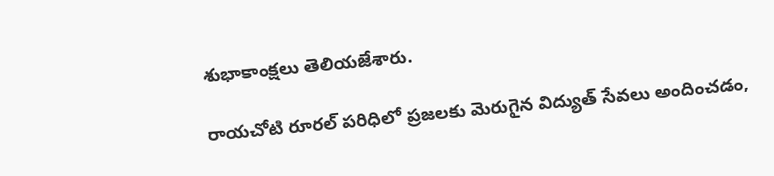శుభాకాంక్షలు తెలియజేశారు.

రాయచోటి రూరల్ పరిధిలో ప్రజలకు మెరుగైన విద్యుత్ సేవలు అందించడం,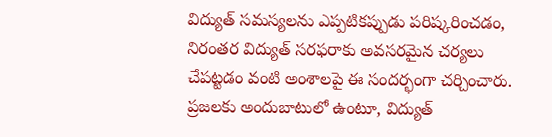విద్యుత్ సమస్యలను ఎప్పటికప్పుడు పరిష్కరించడం, నిరంతర విద్యుత్ సరఫరాకు అవసరమైన చర్యలు చేపట్టడం వంటి అంశాలపై ఈ సందర్భంగా చర్చించారు. ప్రజలకు అందుబాటులో ఉంటూ, విద్యుత్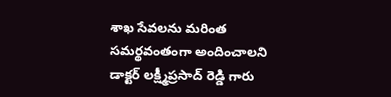శాఖ సేవలను మరింత సమర్థవంతంగా అందించాలని డాక్టర్ లక్ష్మీప్రసాద్ రెడ్డి గారు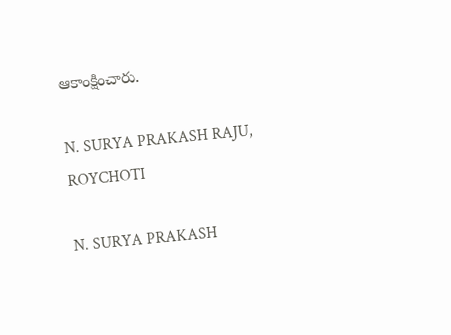ఆకాంక్షించారు.

N. SURYA PRAKASH RAJU, ROYCHOTI

N. SURYA PRAKASH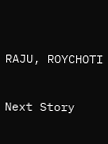RAJU, ROYCHOTI

Next Story